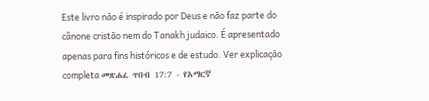Este livro não é inspirado por Deus e não faz parte do cânone cristão nem do Tanakh judaico. É apresentado apenas para fins históricos e de estudo. Ver explicação completa መጽሐፈ ጥበብ 17:7 - የአማርኛ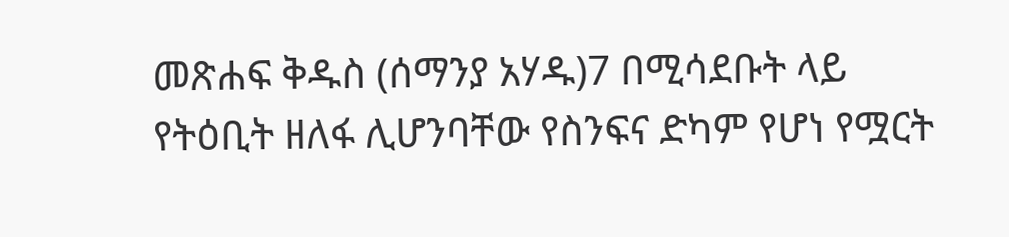መጽሐፍ ቅዱስ (ሰማንያ አሃዱ)7 በሚሳደቡት ላይ የትዕቢት ዘለፋ ሊሆንባቸው የስንፍና ድካም የሆነ የሟርት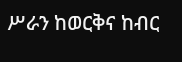ሥራን ከወርቅና ከብር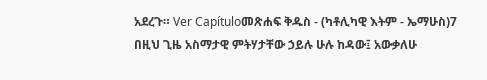አደረጉ። Ver Capítuloመጽሐፍ ቅዱስ - (ካቶሊካዊ እትም - ኤማሁስ)7 በዚህ ጊዜ አስማታዊ ምትሃታቸው ኃይሉ ሁሉ ከዳው፤ አውቃለሁ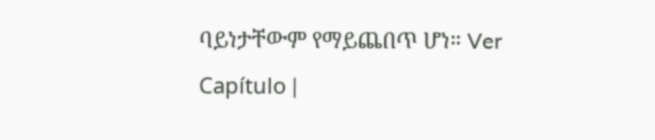ባይነታቸውም የማይጨበጥ ሆነ። Ver Capítulo |